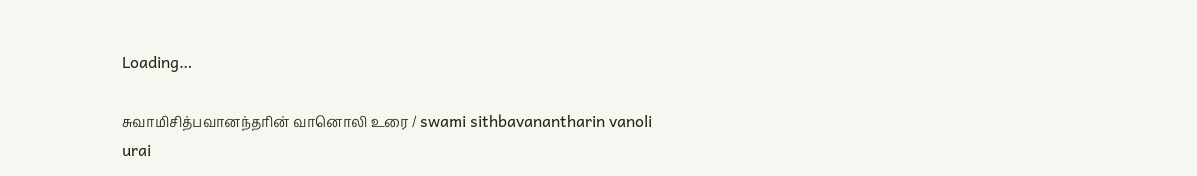Loading…

சுவாமிசித்பவானந்தரின் வானொலி உரை / swami sithbavanantharin vanoli urai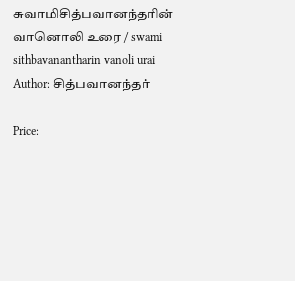சுவாமிசித்பவானந்தரின் வானொலி உரை / swami sithbavanantharin vanoli urai
Author: சித்பவானந்தர்

Price: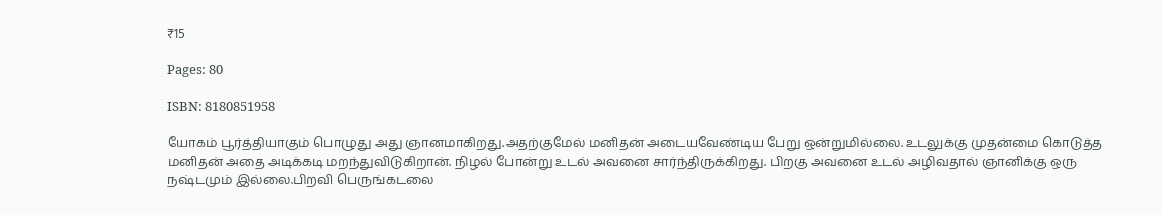₹15

Pages: 80

ISBN: 8180851958

யோகம் பூர்த்தியாகும் பொழுது அது ஞானமாகிறது.அதற்குமேல் மனிதன் அடையவேண்டிய பேறு ஒன்றுமில்லை. உடலுக்கு முதன்மை கொடுத்த மனிதன் அதை அடிக்கடி மறந்துவிடுகிறான். நிழல் போன்று உடல் அவனை சார்ந்திருக்கிறது. பிறகு அவனை உடல் அழிவதால் ஞானிக்கு ஒரு நஷ்டமும் இல்லை.பிறவி பெருங்கடலை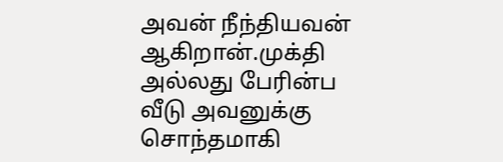அவன் நீந்தியவன் ஆகிறான்.முக்தி அல்லது பேரின்ப வீடு அவனுக்கு சொந்தமாகி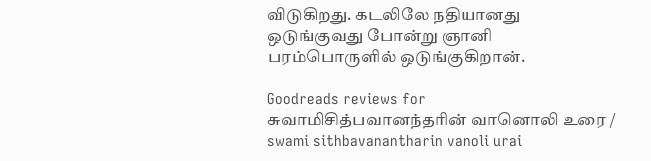விடுகிறது. கடலிலே நதியானது ஒடுங்குவது போன்று ஞானி பரம்பொருளில் ஒடுங்குகிறான்.

Goodreads reviews for சுவாமிசித்பவானந்தரின் வானொலி உரை / swami sithbavanantharin vanoli urai